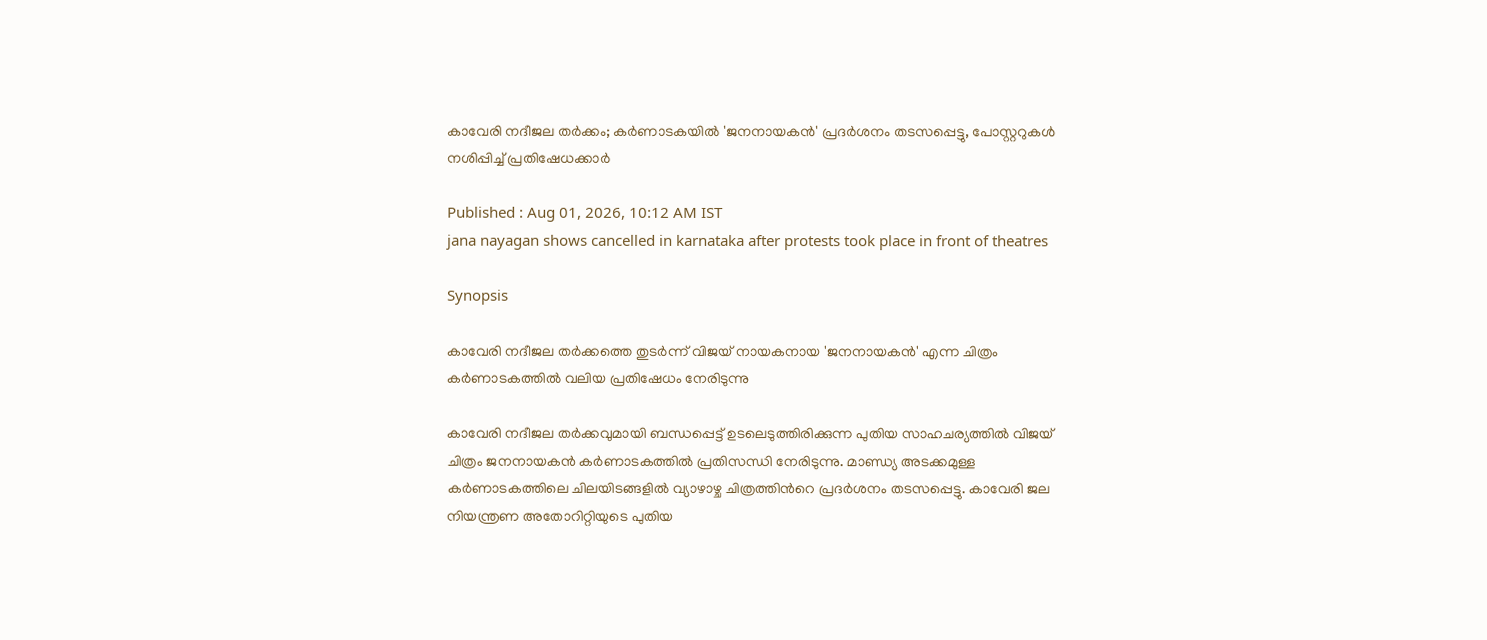കാവേരി നദീജല തര്‍ക്കം; കര്‍ണാടകയില്‍ 'ജനനായകന്‍' പ്രദര്‍ശനം തടസപ്പെട്ടു, പോസ്റ്ററുകള്‍ നശിപ്പിച്ച് പ്രതിഷേധക്കാര്‍

Published : Aug 01, 2026, 10:12 AM IST
jana nayagan shows cancelled in karnataka after protests took place in front of theatres

Synopsis

കാവേരി നദീജല തര്‍ക്കത്തെ തുടര്‍ന്ന് വിജയ് നായകനായ 'ജനനായകന്‍' എന്ന ചിത്രം കര്‍ണാടകത്തില്‍ വലിയ പ്രതിഷേധം നേരിടുന്നു

കാവേരി നദീജല തര്‍ക്കവുമായി ബന്ധപ്പെട്ട് ഉടലെടുത്തിരിക്കുന്ന പുതിയ സാഹചര്യത്തില്‍ വിജയ് ചിത്രം ജനനായകന്‍ കര്‍ണാടകത്തില്‍ പ്രതിസന്ധി നേരിടുന്നു. മാണ്ഡ്യ അടക്കമുള്ള കര്‍ണാടകത്തിലെ ചിലയിടങ്ങളില്‍ വ്യാഴാഴ്ച ചിത്രത്തിന്‍റെ പ്രദര്‍ശനം തടസപ്പെട്ടു. കാവേരി ജല നിയന്ത്രണ അതോറിറ്റിയുടെ പുതിയ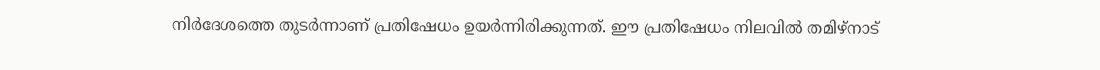നിര്‍ദേശത്തെ തുടര്‍ന്നാണ് പ്രതിഷേധം ഉയര്‍ന്നിരിക്കുന്നത്. ഈ പ്രതിഷേധം നിലവില്‍ തമിഴ്നാട്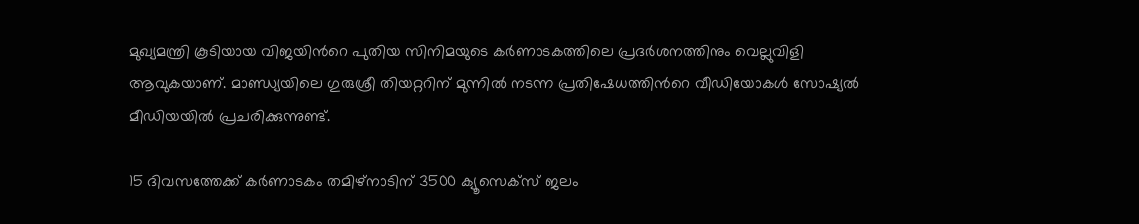മുഖ്യമന്ത്രി കൂടിയായ വിജയിന്‍റെ പുതിയ സിനിമയുടെ കര്‍ണാടകത്തിലെ പ്രദര്‍ശനത്തിനും വെല്ലുവിളി ആവുകയാണ്. മാണ്ഡ്യയിലെ ഗുരുശ്രീ തിയറ്ററിന് മുന്നില്‍ നടന്ന പ്രതിഷേധത്തിന്‍റെ വീഡിയോകള്‍ സോഷ്യല്‍ മീഡിയയില്‍ പ്രചരിക്കുന്നുണ്ട്.

15 ദിവസത്തേക്ക് കര്‍ണാടകം തമിഴ്നാടിന് 3500 ക്യൂസെക്സ് ജലം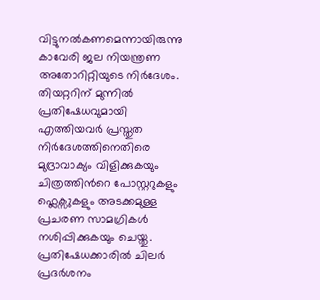വിട്ടുനല്‍കണമെന്നായിരുന്നു കാവേരി ജല നിയന്ത്രണ അതോറിറ്റിയുടെ നിര്‍ദേശം. തിയറ്ററിന് മുന്നില്‍ പ്രതിഷേധവുമായി എത്തിയവര്‍ പ്രസ്തുത നിര്‍ദേശത്തിനെതിരെ മുദ്രാവാക്യം വിളിക്കുകയും ചിത്രത്തിന്‍റെ പോസ്റ്ററുകളും ഫ്ലെക്സുകളും അടക്കമുള്ള പ്രചരണ സാമഗ്രികള്‍ നശിപ്പിക്കുകയും ചെയ്തു. പ്രതിഷേധക്കാരില്‍ ചിലര്‍ പ്രദര്‍ശനം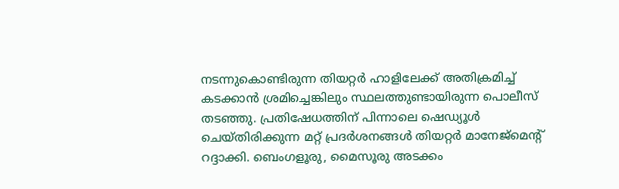നടന്നുകൊണ്ടിരുന്ന തിയറ്റര്‍ ഹാളിലേക്ക് അതിക്രമിച്ച് കടക്കാന്‍ ശ്രമിച്ചെങ്കിലും സ്ഥലത്തുണ്ടായിരുന്ന പൊലീസ് തടഞ്ഞു. പ്രതിഷേധത്തിന് പിന്നാലെ ഷെഡ്യൂള്‍ ചെയ്തിരിക്കുന്ന മറ്റ് പ്രദര്‍ശനങ്ങള്‍ തിയറ്റര്‍ മാനേജ്മെന്‍റ് റദ്ദാക്കി. ബെംഗളൂരു, മൈസൂരു അടക്കം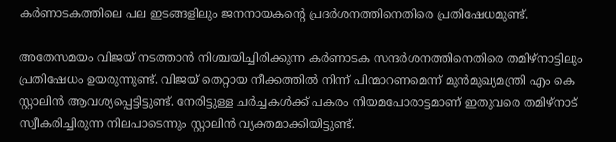കര്‍ണാടകത്തിലെ പല ഇടങ്ങളിലും ജനനായകന്‍റെ പ്രദര്‍ശനത്തിനെതിരെ പ്രതിഷേധമുണ്ട്.

അതേസമയം വിജയ് നടത്താന്‍ നിശ്ചയിച്ചിരിക്കുന്ന കര്‍ണാടക സന്ദര്‍ശനത്തിനെതിരെ തമിഴ്നാട്ടിലും പ്രതിഷേധം ഉയരുന്നുണ്ട്. വിജയ് തെറ്റായ നീക്കത്തിൽ നിന്ന് പിന്മാറണമെന്ന് മുൻമുഖ്യമന്ത്രി എം കെ സ്റ്റാലിൻ ആവശ്യപ്പെട്ടിട്ടുണ്ട്. നേരിട്ടുള്ള ചർച്ചകൾക്ക് പകരം നിയമപോരാട്ടമാണ് ഇതുവരെ തമിഴ്നാട് സ്വീകരിച്ചിരുന്ന നിലപാടെന്നും സ്റ്റാലിൻ വ്യക്തമാക്കിയിട്ടുണ്ട്.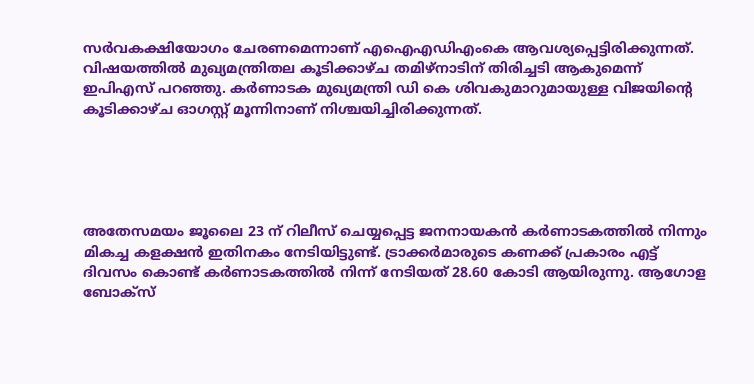സർവകക്ഷിയോഗം ചേരണമെന്നാണ് എഐഎഡിഎംകെ ആവശ്യപ്പെട്ടിരിക്കുന്നത്. വിഷയത്തിൽ മുഖ്യമന്ത്രിതല കൂടിക്കാഴ്ച തമിഴ്നാടിന് തിരിച്ചടി ആകുമെന്ന് ഇപിഎസ് പറഞ്ഞു. കര്‍ണാടക മുഖ്യമന്ത്രി ഡി കെ ശിവകുമാറുമായുള്ള വിജയിന്‍റെ കൂടിക്കാഴ്ച ഓഗസ്റ്റ് മൂന്നിനാണ് നിശ്ചയിച്ചിരിക്കുന്നത്.





അതേസമയം ജൂലൈ 23 ന് റിലീസ് ചെയ്യപ്പെട്ട ജനനായകന്‍ കര്‍ണാടകത്തില്‍ നിന്നും മികച്ച കളക്ഷന്‍ ഇതിനകം നേടിയിട്ടുണ്ട്. ട്രാക്കര്‍മാരുടെ കണക്ക് പ്രകാരം എട്ട് ദിവസം കൊണ്ട് കര്‍ണാടകത്തില്‍ നിന്ന് നേടിയത് 28.60 കോടി ആയിരുന്നു. ആഗോള ബോക്സ്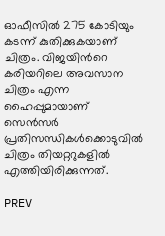ഓഫീസില്‍ 275 കോടിയും കടന്ന് കുതിക്കുകയാണ് ചിത്രം. വിജയിന്‍റെ കരിയറിലെ അവസാന ചിത്രം എന്ന ഹൈപ്പുമായാണ് സെന്‍സര്‍ പ്രതിസന്ധികള്‍ക്കൊടുവില്‍ ചിത്രം തിയറ്ററുകളില്‍ എത്തിയിരിക്കുന്നത്.

PREV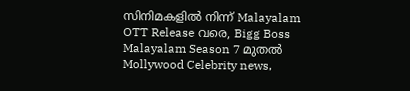സിനിമകളിൽ നിന്ന് Malayalam OTT Release വരെ, Bigg Boss Malayalam Season 7 മുതൽ Mollywood Celebrity news,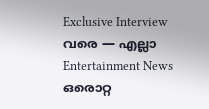Exclusive Interview വരെ — എല്ലാ Entertainment News ഒരൊറ്റ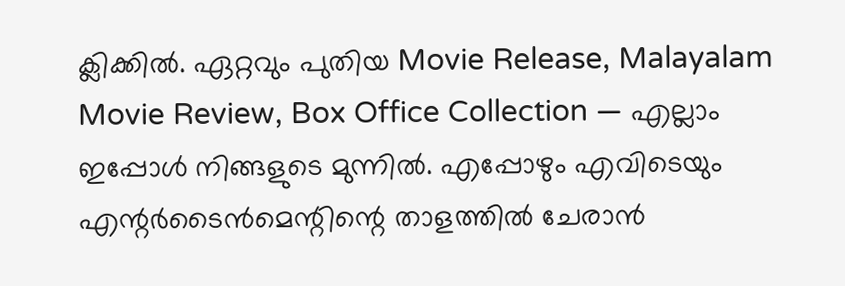ക്ലിക്കിൽ. ഏറ്റവും പുതിയ Movie Release, Malayalam Movie Review, Box Office Collection — എല്ലാം ഇപ്പോൾ നിങ്ങളുടെ മുന്നിൽ. എപ്പോഴും എവിടെയും എന്റർടൈൻമെന്റിന്റെ താളത്തിൽ ചേരാൻ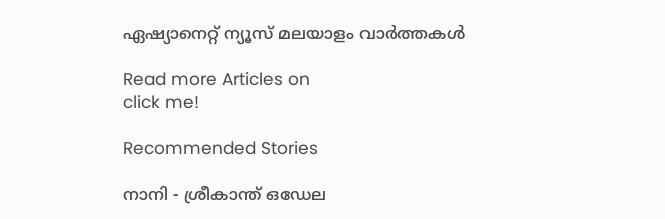ഏഷ്യാനെറ്റ് ന്യൂസ് മലയാളം വാർത്തകൾ

Read more Articles on
click me!

Recommended Stories

നാനി - ശ്രീകാന്ത് ഒഡേല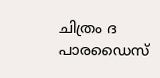ചിത്രം ദ പാരഡൈസ്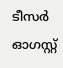ടീസർ ഓഗസ്റ്റ്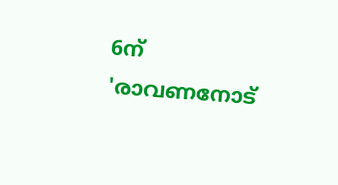6ന്
'രാവണനോട്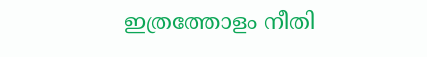ഇത്രത്തോളം നീതി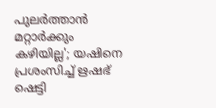പുലർത്താൻ മറ്റാർക്കും കഴിയില്ല'; യഷിനെ പ്രശംസിച്ച് ഋഷഭ് ഷെട്ടി